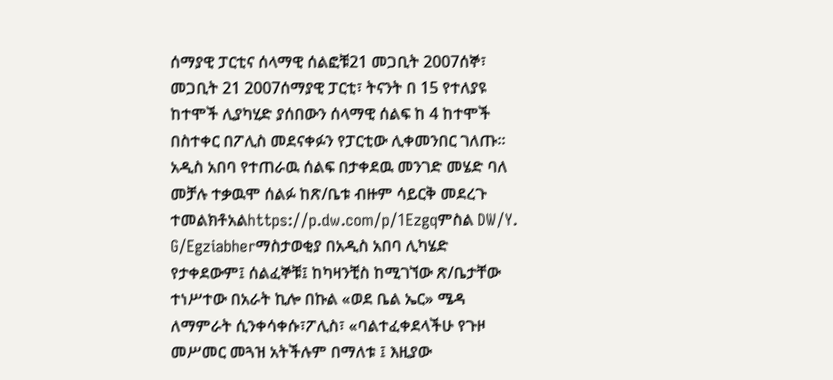ሰማያዊ ፓርቲና ሰላማዊ ሰልፎቹ21 መጋቢት 2007ሰኞ፣ መጋቢት 21 2007ሰማያዊ ፓርቲ፣ ትናንት በ 15 የተለያዩ ከተሞች ሊያካሂድ ያሰበውን ሰላማዊ ሰልፍ ከ 4 ከተሞች በስተቀር በፖሊስ መደናቀፉን የፓርቲው ሊቀመንበር ገለጡ። አዲስ አበባ የተጠራዉ ሰልፍ በታቀደዉ መንገድ መሄድ ባለ መቻሉ ተቃዉሞ ሰልፉ ከጽ/ቤቱ ብዙም ሳይርቅ መደረጉ ተመልክቶአልhttps://p.dw.com/p/1Ezgqምስል DW/Y. G/Egziabherማስታወቂያ በአዲስ አበባ ሊካሄድ የታቀደውም፤ ሰልፈኞቹ፤ ከካዛንቺስ ከሚገኘው ጽ/ቤታቸው ተነሥተው በአራት ኪሎ በኩል «ወደ ቤል ኤር» ሜዳ ለማምራት ሲንቀሳቀሱ፣ፖሊስ፣ «ባልተፈቀደላችሁ የጉዞ መሥመር መጓዝ አትችሉም በማለቱ ፤ እዚያው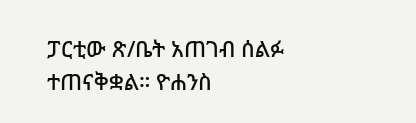ፓርቲው ጽ/ቤት አጠገብ ሰልፉ ተጠናቅቋል። ዮሐንስ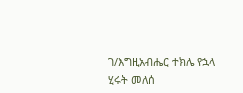ገ/እግዚአብሔር ተክሌ የኋላ ሂሩት መለሰ